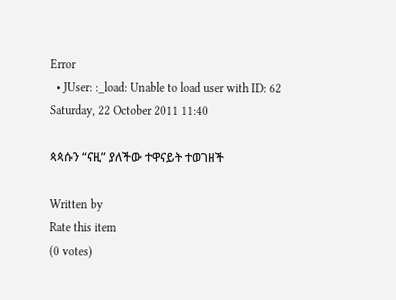Error
  • JUser: :_load: Unable to load user with ID: 62
Saturday, 22 October 2011 11:40

ጳጳሱን “ናዚ” ያለችው ተዋናይት ተወገዘች

Written by
Rate this item
(0 votes)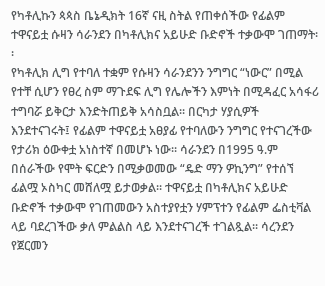የካቶሊኩን ጳጳስ ቤኔዲክት 16ኛ ናዚ ስትል የጠቀሰችው የፊልም ተዋናይቷ ሱዛን ሳራንደን በካቶሊክና አይሁድ ቡድኖች ተቃውሞ ገጠማት፡፡
የካቶሊክ ሊግ የተባለ ተቋም የሱዛን ሳራንደንን ንግግር “ነውር” በሚል የተቸ ሲሆን የፀረ ስም ማጉደፍ ሊግ የሌሎችን እምነት በሚዳፈር አሳፋሪ ተግባሯ ይቅርታ እንድትጠይቅ አሳስቧል፡፡ በርካታ ሃያሲዎች እንደተናገሩት፤ የፊልም ተዋናይቷ አፀያፊ የተባለውን ንግግር የተናገረችው የታሪክ ዕውቀቷ አነስተኛ በመሆኑ ነው፡፡ ሳራንደን በ1995 ዓ.ም በሰራችው የሞት ፍርድን በሚቃወመው “ዴድ ማን ዎኪንግ” የተሰኘ ፊልሟ ኦስካር መሸለሟ ይታወቃል፡፡ ተዋናይቷ በካቶሊክና አይሁድ ቡድኖች ተቃውሞ የገጠመውን አስተያየቷን ሃምፕተን የፊልም ፌስቲቫል ላይ ባደረገችው ቃለ ምልልስ ላይ እንደተናገረች ተገልጿል፡፡ ሳረንደን የጀርመን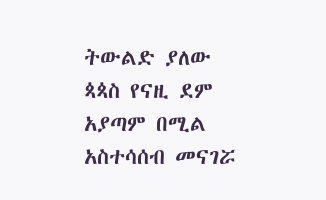ትውልድ ያለው ጳጳስ የናዚ ደም አያጣም በሚል አስተሳሰብ መናገሯ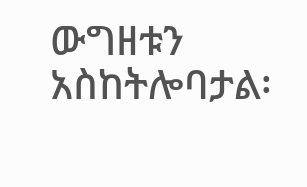ውግዘቱን አስከትሎባታል፡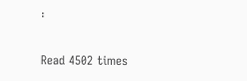፡

Read 4502 times